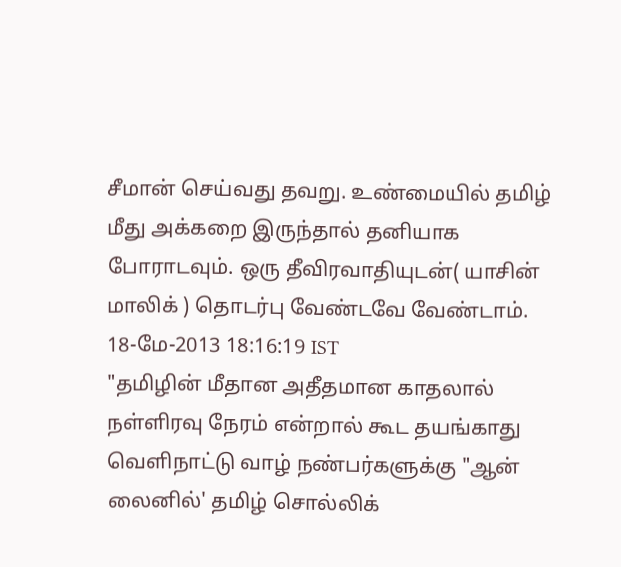சீமான் செய்வது தவறு. உண்மையில் தமிழ் மீது அக்கறை இருந்தால் தனியாக போராடவும். ஒரு தீவிரவாதியுடன்( யாசின் மாலிக் ) தொடர்பு வேண்டவே வேண்டாம்.
18-மே-2013 18:16:19 IST
"தமிழின் மீதான அதீதமான காதலால் நள்ளிரவு நேரம் என்றால் கூட தயங்காது வெளிநாட்டு வாழ் நண்பர்களுக்கு "ஆன் லைனில்' தமிழ் சொல்லிக்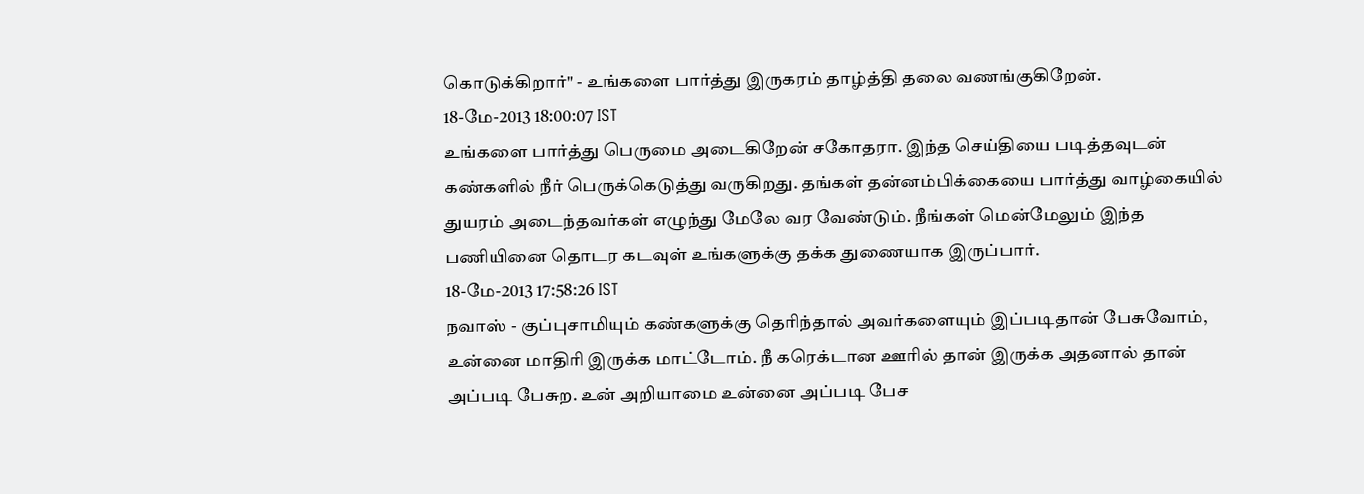கொடுக்கிறார்" - உங்களை பார்த்து இருகரம் தாழ்த்தி தலை வணங்குகிறேன்.
18-மே-2013 18:00:07 IST
உங்களை பார்த்து பெருமை அடைகிறேன் சகோதரா. இந்த செய்தியை படித்தவுடன் கண்களில் நீர் பெருக்கெடுத்து வருகிறது. தங்கள் தன்னம்பிக்கையை பார்த்து வாழ்கையில் துயரம் அடைந்தவர்கள் எழுந்து மேலே வர வேண்டும். நீங்கள் மென்மேலும் இந்த பணியினை தொடர கடவுள் உங்களுக்கு தக்க துணையாக இருப்பார்.
18-மே-2013 17:58:26 IST
நவாஸ் - குப்புசாமியும் கண்களுக்கு தெரிந்தால் அவர்களையும் இப்படிதான் பேசுவோம், உன்னை மாதிரி இருக்க மாட்டோம். நீ கரெக்டான ஊரில் தான் இருக்க அதனால் தான் அப்படி பேசுற. உன் அறியாமை உன்னை அப்படி பேச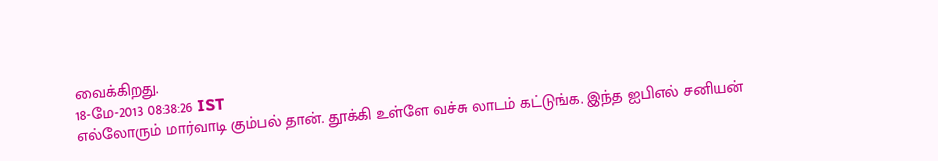வைக்கிறது.
18-மே-2013 08:38:26 IST
எல்லோரும் மார்வாடி கும்பல் தான். தூக்கி உள்ளே வச்சு லாடம் கட்டுங்க. இந்த ஐபிஎல் சனியன்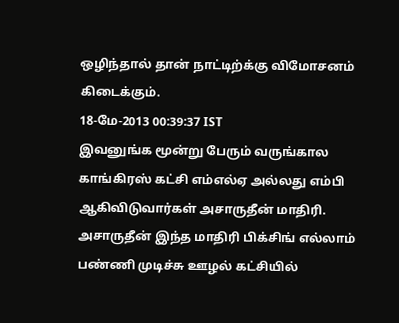ஒழிந்தால் தான் நாட்டிற்க்கு விமோசனம் கிடைக்கும்.
18-மே-2013 00:39:37 IST
இவனுங்க மூன்று பேரும் வருங்கால காங்கிரஸ் கட்சி எம்எல்ஏ அல்லது எம்பி ஆகிவிடுவார்கள் அசாருதீன் மாதிரி. அசாருதீன் இந்த மாதிரி பிக்சிங் எல்லாம் பண்ணி முடிச்சு ஊழல் கட்சியில்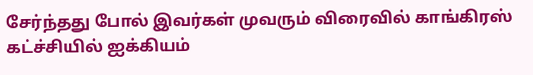சேர்ந்தது போல் இவர்கள் முவரும் விரைவில் காங்கிரஸ் கட்ச்சியில் ஐக்கியம்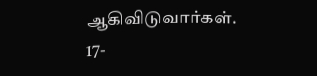ஆகிவிடுவார்கள்.
17-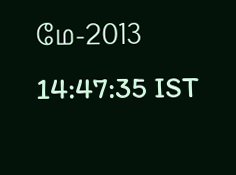மே-2013 14:47:35 IST